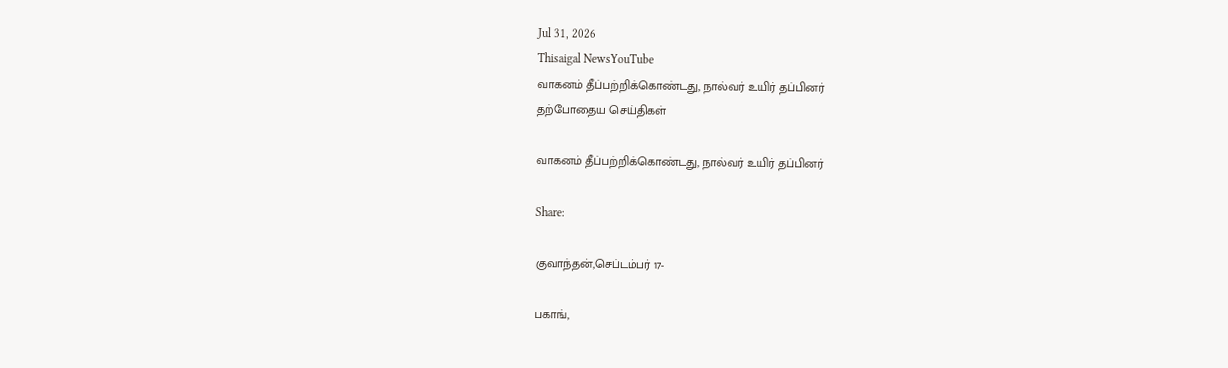Jul 31, 2026
Thisaigal NewsYouTube
வாகனம் தீப்பற்றிக்கொண்டது, நால்வர் உயிர் தப்பினர்
தற்போதைய செய்திகள்

வாகனம் தீப்பற்றிக்கொண்டது, நால்வர் உயிர் தப்பினர்

Share:

குவாந்தன்,செப்டம்பர் 17-

பகாங்,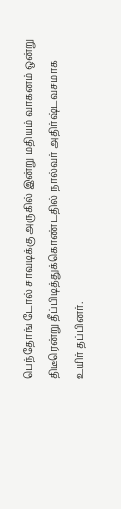பெந்தோங் டோல் சாவடிக்கு அருகில் இன்று மதியம் வாகனம் ஒன்று திடீரென்று தீப்பிடித்துக்கொண்டதில் நால்வர் அதிர்ஷ்டவசமாக உயிர் தப்பினர்.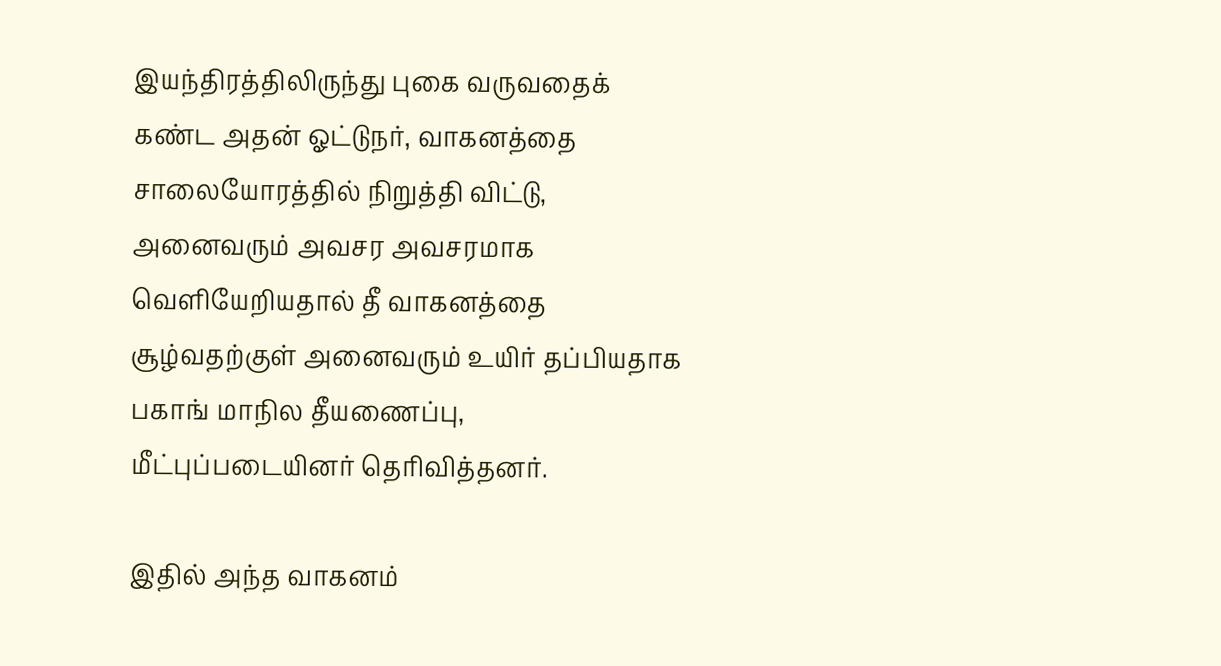இயந்திரத்திலிருந்து புகை வருவதைக் கண்ட அதன் ஓட்டுநர், வாகனத்தை சாலையோரத்தில் நிறுத்தி விட்டு, அனைவரும் அவசர அவசரமாக வெளியேறியதால் தீ வாகனத்தை சூழ்வதற்குள் அனைவரும் உயிர் தப்பியதாக பகாங் மாநில தீயணைப்பு, மீட்புப்படையினர் தெரிவித்தனர்.

இதில் அந்த வாகனம்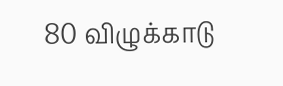80 விழுக்காடு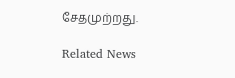சேதமுற்றது.

Related News